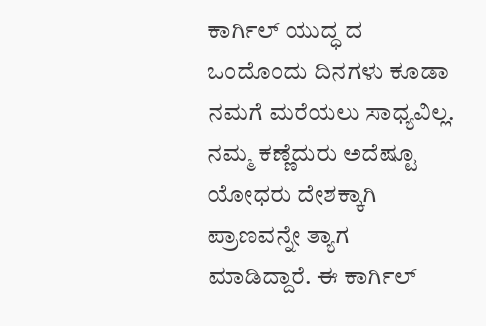ಕಾರ್ಗಿಲ್ ಯುದ್ಧ ದ ಒಂದೊಂದು ದಿನಗಳು ಕೂಡಾ ನಮಗೆ ಮರೆಯಲು ಸಾಧ್ಯವಿಲ್ಲ. ನಮ್ಮ ಕಣ್ಣೆದುರು ಅದೆಷ್ಟೂ ಯೋಧರು ದೇಶಕ್ಕಾಗಿ ಪ್ರಾಣವನ್ನೇ ತ್ಯಾಗ ಮಾಡಿದ್ದಾರೆ. ಈ ಕಾರ್ಗಿಲ್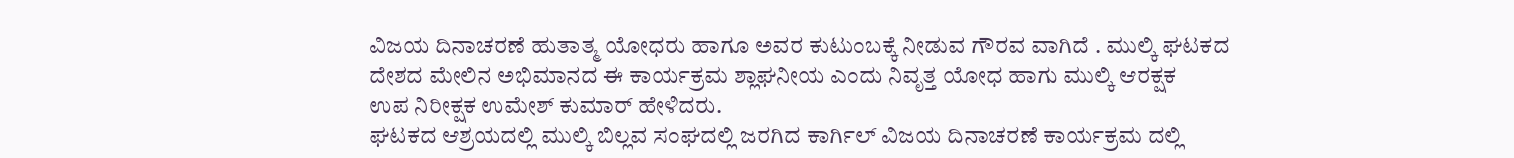ವಿಜಯ ದಿನಾಚರಣೆ ಹುತಾತ್ಮ ಯೋಧರು ಹಾಗೂ ಅವರ ಕುಟುಂಬಕ್ಕೆ ನೀಡುವ ಗೌರವ ವಾಗಿದೆ . ಮುಲ್ಕಿ ಘಟಕದ ದೇಶದ ಮೇಲಿನ ಅಭಿಮಾನದ ಈ ಕಾರ್ಯಕ್ರಮ ಶ್ಲಾಘನೀಯ ಎಂದು ನಿವೃತ್ತ ಯೋಧ ಹಾಗು ಮುಲ್ಕಿ ಆರಕ್ಷಕ
ಉಪ ನಿರೀಕ್ಷಕ ಉಮೇಶ್ ಕುಮಾರ್ ಹೇಳಿದರು.
ಘಟಕದ ಆಶ್ರಯದಲ್ಲಿ ಮುಲ್ಕಿ ಬಿಲ್ಲವ ಸಂಘದಲ್ಲಿ ಜರಗಿದ ಕಾರ್ಗಿಲ್ ವಿಜಯ ದಿನಾಚರಣೆ ಕಾರ್ಯಕ್ರಮ ದಲ್ಲಿ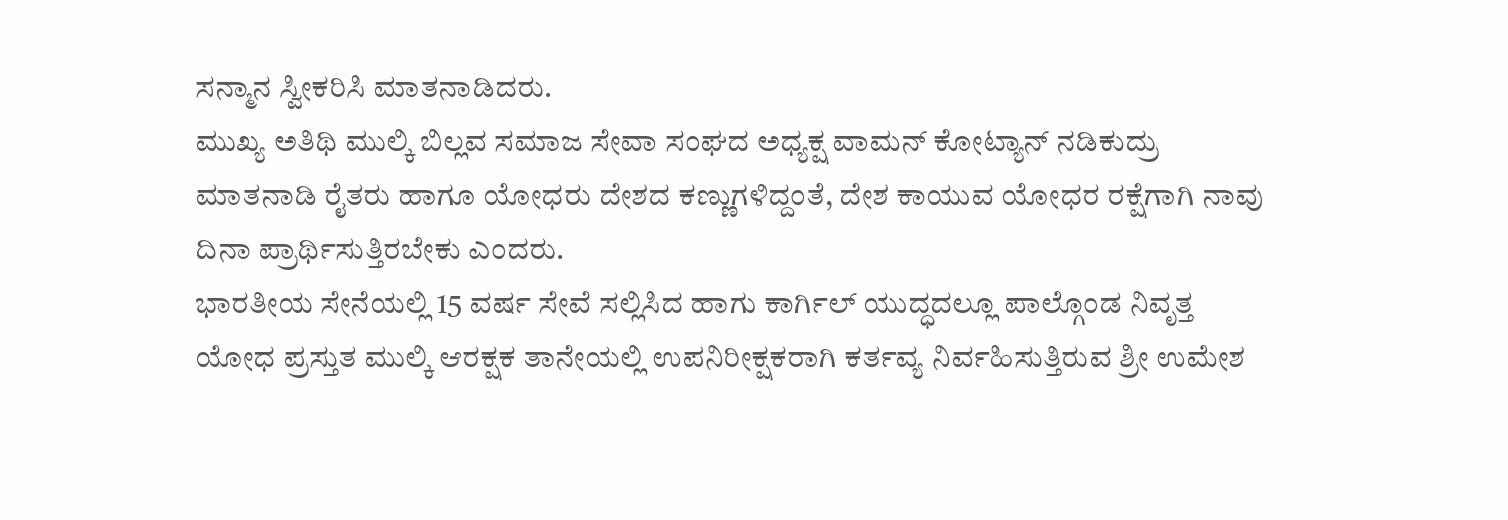ಸನ್ಮಾನ ಸ್ವೀಕರಿಸಿ ಮಾತನಾಡಿದರು.
ಮುಖ್ಯ ಅತಿಥಿ ಮುಲ್ಕಿ ಬಿಲ್ಲವ ಸಮಾಜ ಸೇವಾ ಸಂಘದ ಅಧ್ಯಕ್ಷ ವಾಮನ್ ಕೋಟ್ಯಾನ್ ನಡಿಕುದ್ರು ಮಾತನಾಡಿ ರೈತರು ಹಾಗೂ ಯೋಧರು ದೇಶದ ಕಣ್ಣುಗಳಿದ್ದಂತೆ, ದೇಶ ಕಾಯುವ ಯೋಧರ ರಕ್ಷೆಗಾಗಿ ನಾವು ದಿನಾ ಪ್ರಾರ್ಥಿಸುತ್ತಿರಬೇಕು ಎಂದರು.
ಭಾರತೀಯ ಸೇನೆಯಲ್ಲಿ 15 ವರ್ಷ ಸೇವೆ ಸಲ್ಲಿಸಿದ ಹಾಗು ಕಾರ್ಗಿಲ್ ಯುದ್ಧದಲ್ಲೂ ಪಾಲ್ಗೊಂಡ ನಿವೃತ್ತ ಯೋಧ ಪ್ರಸ್ತುತ ಮುಲ್ಕಿ ಆರಕ್ಷಕ ತಾನೇಯಲ್ಲಿ ಉಪನಿರೀಕ್ಷಕರಾಗಿ ಕರ್ತವ್ಯ ನಿರ್ವಹಿಸುತ್ತಿರುವ ಶ್ರೀ ಉಮೇಶ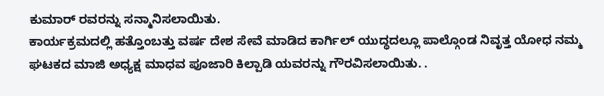ಕುಮಾರ್ ರವರನ್ನು ಸನ್ಮಾನಿಸಲಾಯಿತು.
ಕಾರ್ಯಕ್ರಮದಲ್ಲಿ ಹತ್ತೊಂಬತ್ತು ವರ್ಷ ದೇಶ ಸೇವೆ ಮಾಡಿದ ಕಾರ್ಗಿಲ್ ಯುದ್ಧದಲ್ಲೂ ಪಾಲ್ಗೊಂಡ ನಿವೃತ್ತ ಯೋಧ ನಮ್ಮ ಘಟಕದ ಮಾಜಿ ಅಧ್ಯಕ್ಷ ಮಾಧವ ಪೂಜಾರಿ ಕಿಲ್ಪಾಡಿ ಯವರನ್ನು ಗೌರವಿಸಲಾಯಿತು. .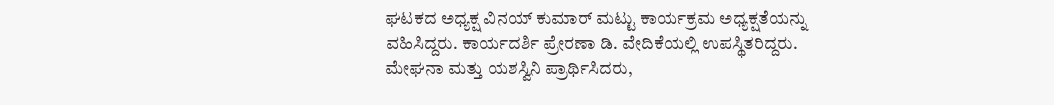ಘಟಕದ ಅಧ್ಯಕ್ಷ ವಿನಯ್ ಕುಮಾರ್ ಮಟ್ಟು ಕಾರ್ಯಕ್ರಮ ಅಧ್ಯಕ್ಷತೆಯನ್ನು ವಹಿಸಿದ್ದರು. ಕಾರ್ಯದರ್ಶಿ ಪ್ರೇರಣಾ ಡಿ. ವೇದಿಕೆಯಲ್ಲಿ ಉಪಸ್ಥಿತರಿದ್ದರು.
ಮೇಘನಾ ಮತ್ತು ಯಶಸ್ವಿನಿ ಪ್ರಾರ್ಥಿಸಿದರು,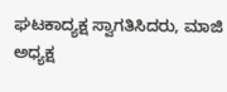ಘಟಕಾದ್ಯಕ್ಷ ಸ್ವಾಗತಿಸಿದರು, ಮಾಜಿ ಅಧ್ಯಕ್ಷ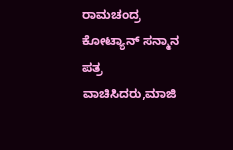ರಾಮಚಂದ್ರ ಕೋಟ್ಯಾನ್ ಸನ್ಮಾನ ಪತ್ರ ವಾಚಿಸಿದರು,ಮಾಜಿ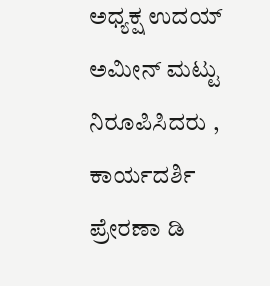ಅಧ್ಯಕ್ಷ ಉದಯ್ ಅಮೀನ್ ಮಟ್ಟು ನಿರೂಪಿಸಿದರು , ಕಾರ್ಯದರ್ಶಿ ಪ್ರೇರಣಾ ಡಿ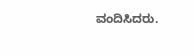ವಂದಿಸಿದರು.